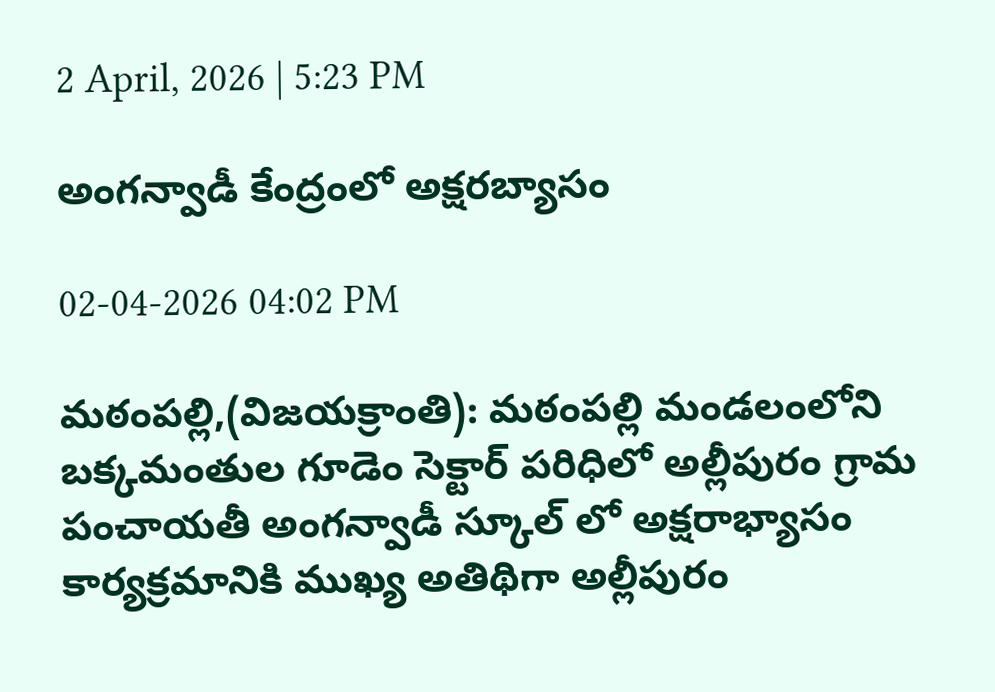2 April, 2026 | 5:23 PM

అంగన్వాడీ కేంద్రంలో అక్షరబ్యాసం

02-04-2026 04:02 PM

మఠంపల్లి,(విజయక్రాంతి): మఠంపల్లి మండలంలోని బక్కమంతుల గూడెం సెక్టార్ పరిధిలో అల్లీపురం గ్రామ పంచాయతీ అంగన్వాడీ స్కూల్ లో అక్షరాభ్యాసం కార్యక్రమానికి ముఖ్య అతిథిగా అల్లీపురం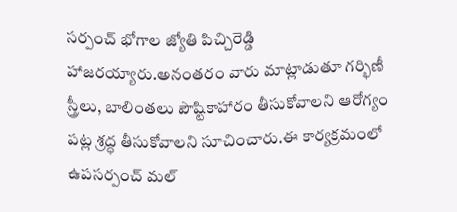సర్పంచ్ భోగాల జ్యోతి పిచ్చిరెడ్డి హాజరయ్యారు.అనంతరం వారు మాట్లాడుతూ గర్భిణీ స్త్రీలు, బాలింతలు పౌష్టికాహారం తీసుకోవాలని ఆరోగ్యం పట్ల శ్రద్ధ తీసుకోవాలని సూచించారు.ఈ కార్యక్రమంలో ఉపసర్పంచ్ మల్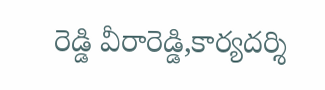రెడ్డి వీరారెడ్డి,కార్యదర్శి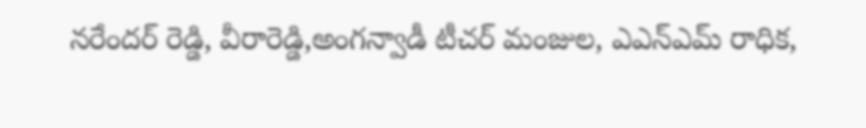నరేందర్ రెడ్డి, వీరారెడ్డి,అంగన్వాడీ టీచర్ మంజుల, ఎఎన్ఎమ్ రాధిక,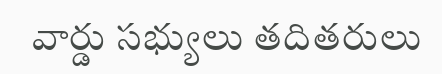వార్డు సభ్యులు తదితరులు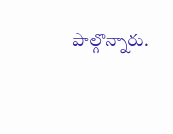పాల్గొన్నారు.